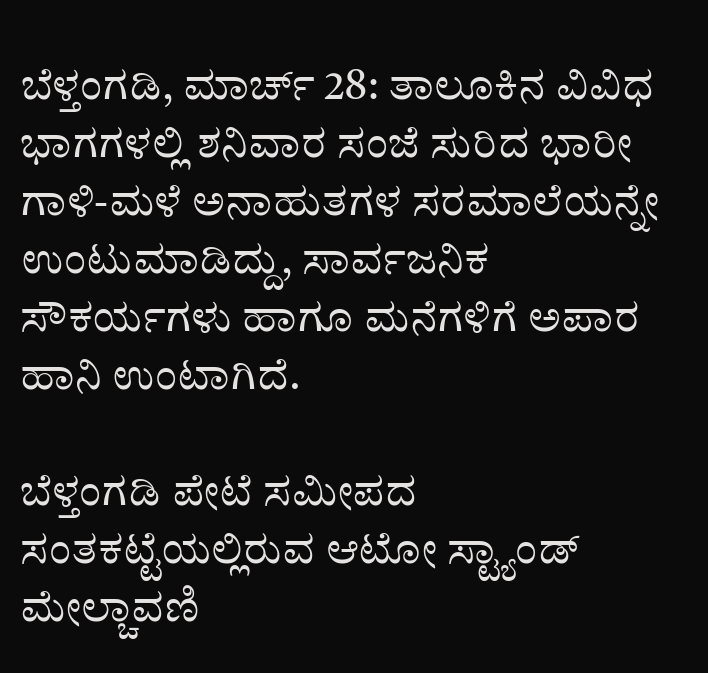ಬೆಳ್ತಂಗಡಿ, ಮಾರ್ಚ್ 28: ತಾಲೂಕಿನ ವಿವಿಧ ಭಾಗಗಳಲ್ಲಿ ಶನಿವಾರ ಸಂಜೆ ಸುರಿದ ಭಾರೀ ಗಾಳಿ-ಮಳೆ ಅನಾಹುತಗಳ ಸರಮಾಲೆಯನ್ನೇ ಉಂಟುಮಾಡಿದ್ದು, ಸಾರ್ವಜನಿಕ ಸೌಕರ್ಯಗಳು ಹಾಗೂ ಮನೆಗಳಿಗೆ ಅಪಾರ ಹಾನಿ ಉಂಟಾಗಿದೆ.

ಬೆಳ್ತಂಗಡಿ ಪೇಟೆ ಸಮೀಪದ ಸಂತಕಟ್ಟೆಯಲ್ಲಿರುವ ಆಟೋ ಸ್ಟ್ಯಾಂಡ್ ಮೇಲ್ಚಾವಣಿ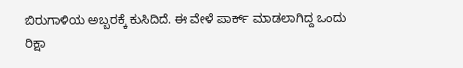ಬಿರುಗಾಳಿಯ ಅಬ್ಬರಕ್ಕೆ ಕುಸಿದಿದೆ. ಈ ವೇಳೆ ಪಾರ್ಕ್ ಮಾಡಲಾಗಿದ್ದ ಒಂದು ರಿಕ್ಷಾ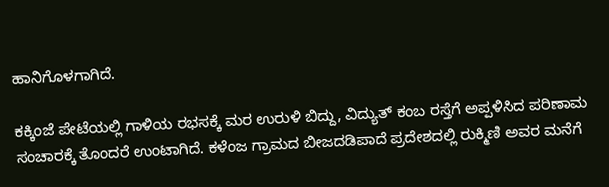ಹಾನಿಗೊಳಗಾಗಿದೆ.

ಕಕ್ಕಿಂಜೆ ಪೇಟೆಯಲ್ಲಿ ಗಾಳಿಯ ರಭಸಕ್ಕೆ ಮರ ಉರುಳಿ ಬಿದ್ದು, ವಿದ್ಯುತ್ ಕಂಬ ರಸ್ತೆಗೆ ಅಪ್ಪಳಿಸಿದ ಪರಿಣಾಮ ಸಂಚಾರಕ್ಕೆ ತೊಂದರೆ ಉಂಟಾಗಿದೆ. ಕಳೆಂಜ ಗ್ರಾಮದ ಬೀಜದಡಿಪಾದೆ ಪ್ರದೇಶದಲ್ಲಿ ರುಕ್ಮಿಣಿ ಅವರ ಮನೆಗೆ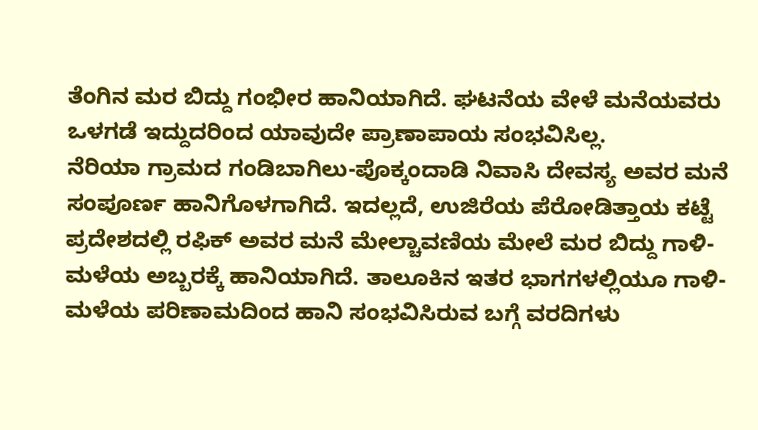ತೆಂಗಿನ ಮರ ಬಿದ್ದು ಗಂಭೀರ ಹಾನಿಯಾಗಿದೆ. ಘಟನೆಯ ವೇಳೆ ಮನೆಯವರು ಒಳಗಡೆ ಇದ್ದುದರಿಂದ ಯಾವುದೇ ಪ್ರಾಣಾಪಾಯ ಸಂಭವಿಸಿಲ್ಲ.
ನೆರಿಯಾ ಗ್ರಾಮದ ಗಂಡಿಬಾಗಿಲು-ಪೊಕ್ಕಂದಾಡಿ ನಿವಾಸಿ ದೇವಸ್ಯ ಅವರ ಮನೆ ಸಂಪೂರ್ಣ ಹಾನಿಗೊಳಗಾಗಿದೆ. ಇದಲ್ಲದೆ, ಉಜಿರೆಯ ಪೆರೋಡಿತ್ತಾಯ ಕಟ್ಟೆ ಪ್ರದೇಶದಲ್ಲಿ ರಫಿಕ್ ಅವರ ಮನೆ ಮೇಲ್ಚಾವಣಿಯ ಮೇಲೆ ಮರ ಬಿದ್ದು ಗಾಳಿ-ಮಳೆಯ ಅಬ್ಬರಕ್ಕೆ ಹಾನಿಯಾಗಿದೆ. ತಾಲೂಕಿನ ಇತರ ಭಾಗಗಳಲ್ಲಿಯೂ ಗಾಳಿ-ಮಳೆಯ ಪರಿಣಾಮದಿಂದ ಹಾನಿ ಸಂಭವಿಸಿರುವ ಬಗ್ಗೆ ವರದಿಗಳು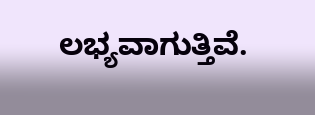ಲಭ್ಯವಾಗುತ್ತಿವೆ.